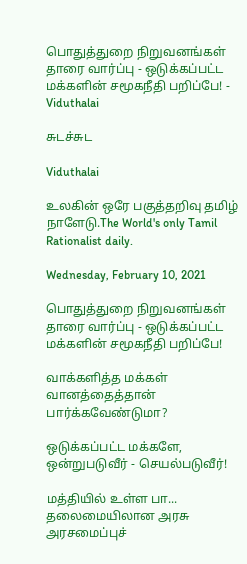பொதுத்துறை நிறுவனங்கள் தாரை வார்ப்பு - ஒடுக்கப்பட்ட மக்களின் சமூகநீதி பறிப்பே! - Viduthalai

சுடச்சுட

Viduthalai

உலகின் ஒரே பகுத்தறிவு தமிழ் நாளேடு.The World's only Tamil Rationalist daily.

Wednesday, February 10, 2021

பொதுத்துறை நிறுவனங்கள் தாரை வார்ப்பு - ஒடுக்கப்பட்ட மக்களின் சமூகநீதி பறிப்பே!

வாக்களித்த மக்கள் வானத்தைத்தான் பார்க்கவேண்டுமா?

ஒடுக்கப்பட்ட மக்களே, ஒன்றுபடுவீர் - செயல்படுவீர்!

மத்தியில் உள்ள பா... தலைமையிலான அரசு அரசமைப்புச்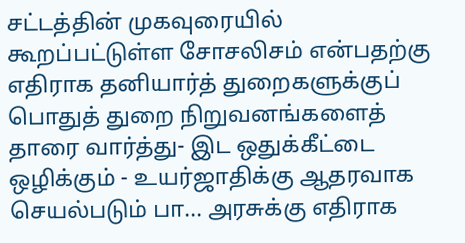சட்டத்தின் முகவுரையில் கூறப்பட்டுள்ள சோசலிசம் என்பதற்கு எதிராக தனியார்த் துறைகளுக்குப் பொதுத் துறை நிறுவனங்களைத் தாரை வார்த்து- இட ஒதுக்கீட்டை ஒழிக்கும் - உயர்ஜாதிக்கு ஆதரவாக செயல்படும் பா... அரசுக்கு எதிராக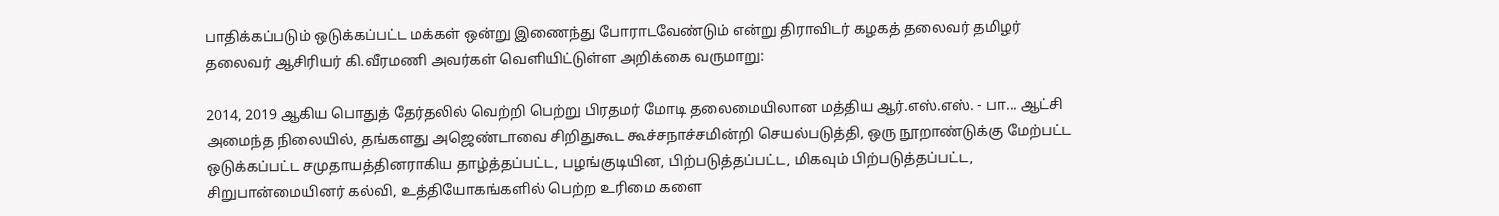பாதிக்கப்படும் ஒடுக்கப்பட்ட மக்கள் ஒன்று இணைந்து போராடவேண்டும் என்று திராவிடர் கழகத் தலைவர் தமிழர் தலைவர் ஆசிரியர் கி.வீரமணி அவர்கள் வெளியிட்டுள்ள அறிக்கை வருமாறு:

2014, 2019 ஆகிய பொதுத் தேர்தலில் வெற்றி பெற்று பிரதமர் மோடி தலைமையிலான மத்திய ஆர்.எஸ்.எஸ். - பா... ஆட்சி அமைந்த நிலையில், தங்களது அஜெண்டாவை சிறிதுகூட கூச்சநாச்சமின்றி செயல்படுத்தி, ஒரு நூறாண்டுக்கு மேற்பட்ட ஒடுக்கப்பட்ட சமுதாயத்தினராகிய தாழ்த்தப்பட்ட, பழங்குடியின, பிற்படுத்தப்பட்ட, மிகவும் பிற்படுத்தப்பட்ட, சிறுபான்மையினர் கல்வி, உத்தியோகங்களில் பெற்ற உரிமை களை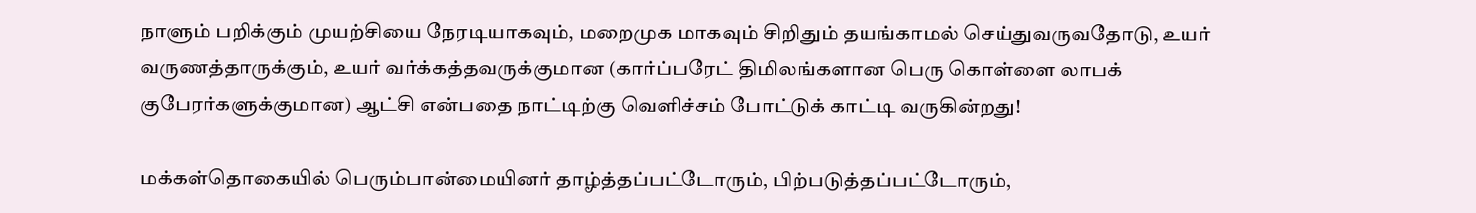நாளும் பறிக்கும் முயற்சியை நேரடியாகவும், மறைமுக மாகவும் சிறிதும் தயங்காமல் செய்துவருவதோடு, உயர் வருணத்தாருக்கும், உயர் வர்க்கத்தவருக்குமான (கார்ப்பரேட் திமிலங்களான பெரு கொள்ளை லாபக் குபேரர்களுக்குமான) ஆட்சி என்பதை நாட்டிற்கு வெளிச்சம் போட்டுக் காட்டி வருகின்றது!

மக்கள்தொகையில் பெரும்பான்மையினர் தாழ்த்தப்பட்டோரும், பிற்படுத்தப்பட்டோரும்,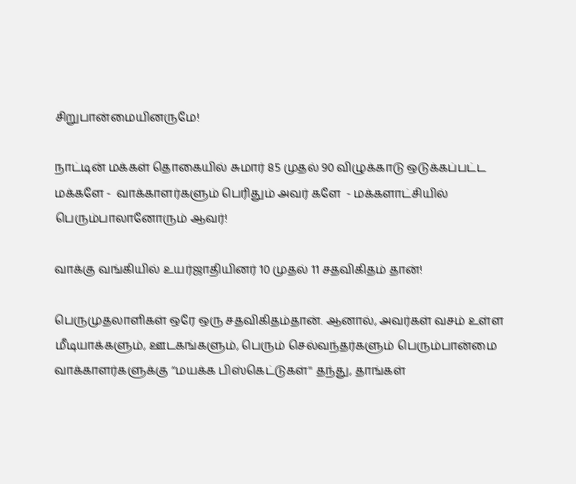சிறுபான்மையினருமே!

நாட்டின் மக்கள் தொகையில் சுமார் 85 முதல் 90 விழுக்காடு ஒடுக்கப்பட்ட மக்களே -  வாக்காளர்களும் பெரிதும் அவர் களே  - மக்களாட்சியில் பெரும்பாலானோரும் ஆவர்!

வாக்கு வங்கியில் உயர்ஜாதியினர் 10 முதல் 11 சதவிகிதம் தான்!

பெருமுதலாளிகள் ஒரே ஒரு சதவிகிதம்தான். ஆனால், அவர்கள் வசம் உள்ள மீடியாக்களும், ஊடகங்களும், பெரும் செல்வந்தர்களும் பெரும்பான்மை வாக்காளர்களுக்கு ‘‘மயக்க பிஸ்கெட்டுகள்'' தந்து, தாங்கள்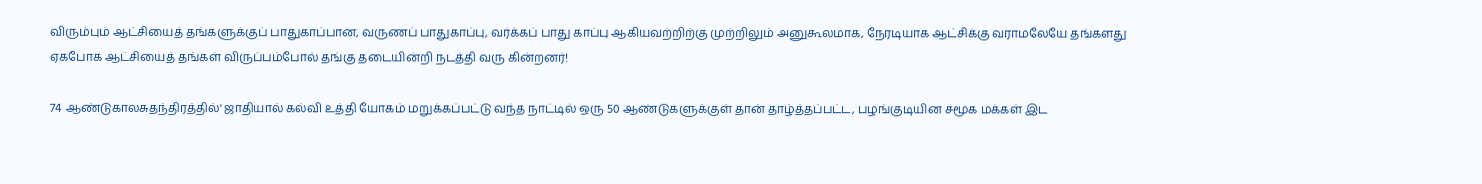விரும்பும் ஆட்சியைத் தங்களுக்குப் பாதுகாப்பான, வருணப் பாதுகாப்பு, வர்க்கப் பாது காப்பு ஆகியவற்றிற்கு முற்றிலும் அனுகூலமாக, நேரடியாக ஆட்சிக்கு வராமலேயே தங்களது ஏகபோக ஆட்சியைத் தங்கள் விருப்பம்போல் தங்கு தடையின்றி நடத்தி வரு கின்றனர்!

74 ஆண்டுகாலசுதந்திரத்தில்' ஜாதியால் கல்வி உத்தி யோகம் மறுக்கப்பட்டு வந்த நாட்டில் ஒரு 50 ஆண்டுகளுக்குள் தான் தாழ்த்தப்பட்ட, பழங்குடியின சமூக மக்கள் இட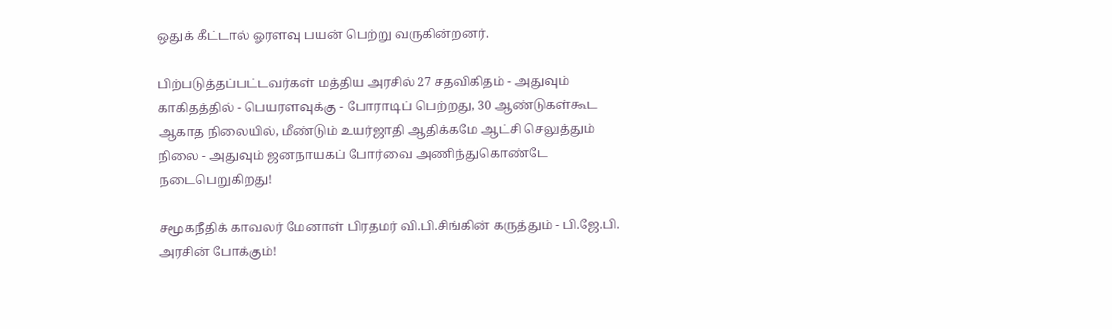ஒதுக் கீட்டால் ஓரளவு பயன் பெற்று வருகின்றனர்.

பிற்படுத்தப்பட்டவர்கள் மத்திய அரசில் 27 சதவிகிதம் - அதுவும் காகிதத்தில் - பெயரளவுக்கு - போராடிப் பெற்றது, 30 ஆண்டுகள்கூட ஆகாத நிலையில், மீண்டும் உயர்ஜாதி ஆதிக்கமே ஆட்சி செலுத்தும் நிலை - அதுவும் ஜனநாயகப் போர்வை அணிந்துகொண்டே நடைபெறுகிறது!

சமூகநீதிக் காவலர் மேனாள் பிரதமர் வி.பி.சிங்கின் கருத்தும் - பி.ஜே.பி. அரசின் போக்கும்!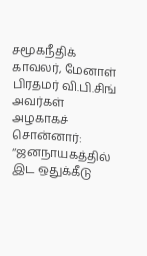சமூகநீதிக் காவலர், மேனாள் பிரதமர் வி.பி.சிங் அவர்கள் அழகாகச் சொன்னார்: ‘‘ஜனநாயகத்தில் இட ஒதுக்கீடு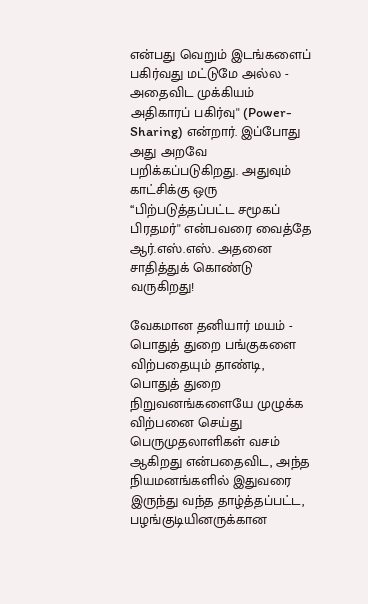என்பது வெறும் இடங்களைப் பகிர்வது மட்டுமே அல்ல - அதைவிட முக்கியம் அதிகாரப் பகிர்வு'' (Power- Sharing) என்றார். இப்போது அது அறவே பறிக்கப்படுகிறது. அதுவும் காட்சிக்கு ஒரு ‘‘பிற்படுத்தப்பட்ட சமூகப் பிரதமர்'' என்பவரை வைத்தே ஆர்.எஸ்.எஸ். அதனை சாதித்துக் கொண்டு வருகிறது!

வேகமான தனியார் மயம் - பொதுத் துறை பங்குகளை விற்பதையும் தாண்டி, பொதுத் துறை நிறுவனங்களையே முழுக்க விற்பனை செய்து பெருமுதலாளிகள் வசம் ஆகிறது என்பதைவிட, அந்த நியமனங்களில் இதுவரை இருந்து வந்த தாழ்த்தப்பட்ட, பழங்குடியினருக்கான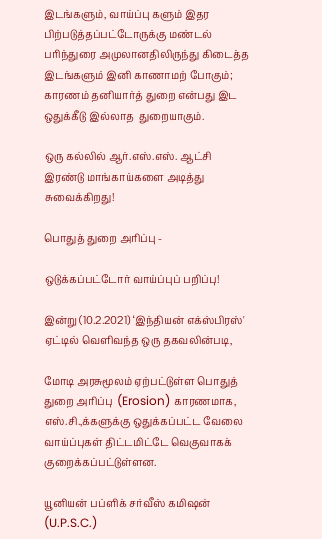இடங்களும், வாய்ப்பு களும் இதர பிற்படுத்தப்பட்டோருக்கு மண்டல் பரிந்துரை அமுலானதிலிருந்து கிடைத்த இடங்களும் இனி காணாமற் போகும்; காரணம் தனியார்த் துறை என்பது இட ஒதுக்கீடு இல்லாத  துறையாகும்.

ஒரு கல்லில் ஆர்.எஸ்.எஸ். ஆட்சி இரண்டு மாங்காய்களை அடித்து சுவைக்கிறது!

பொதுத் துறை அரிப்பு -

ஒடுக்கப்பட்டோர் வாய்ப்புப் பறிப்பு!

இன்று (10.2.2021) ‘இந்தியன் எக்ஸ்பிரஸ்' ஏட்டில் வெளிவந்த ஒரு தகவலின்படி,

மோடி அரசுமூலம் ஏற்பட்டுள்ள பொதுத் துறை அரிப்பு  (Erosion) காரணமாக, எஸ்.சி.,க்களுக்கு ஒதுக்கப்பட்ட வேலை வாய்ப்புகள் திட்டமிட்டே வெகுவாகக் குறைக்கப்பட்டுள்ளன.

யூனியன் பப்ளிக் சர்வீஸ் கமிஷன் (U.P.S.C.)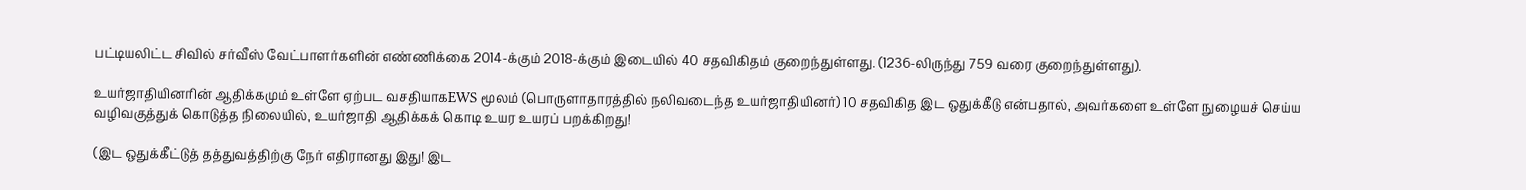பட்டியலிட்ட சிவில் சர்வீஸ் வேட்பாளர்களின் எண்ணிக்கை 2014-க்கும் 2018-க்கும் இடையில் 40 சதவிகிதம் குறைந்துள்ளது. (1236-லிருந்து 759 வரை குறைந்துள்ளது).

உயர்ஜாதியினரின் ஆதிக்கமும் உள்ளே ஏற்பட வசதியாகEWS மூலம் (பொருளாதாரத்தில் நலிவடைந்த உயர்ஜாதியினர்) 10 சதவிகித இட ஒதுக்கீடு என்பதால், அவர்களை உள்ளே நுழையச் செய்ய வழிவகுத்துக் கொடுத்த நிலையில், உயர்ஜாதி ஆதிக்கக் கொடி உயர உயரப் பறக்கிறது!

(இட ஒதுக்கீட்டுத் தத்துவத்திற்கு நேர் எதிரானது இது! இட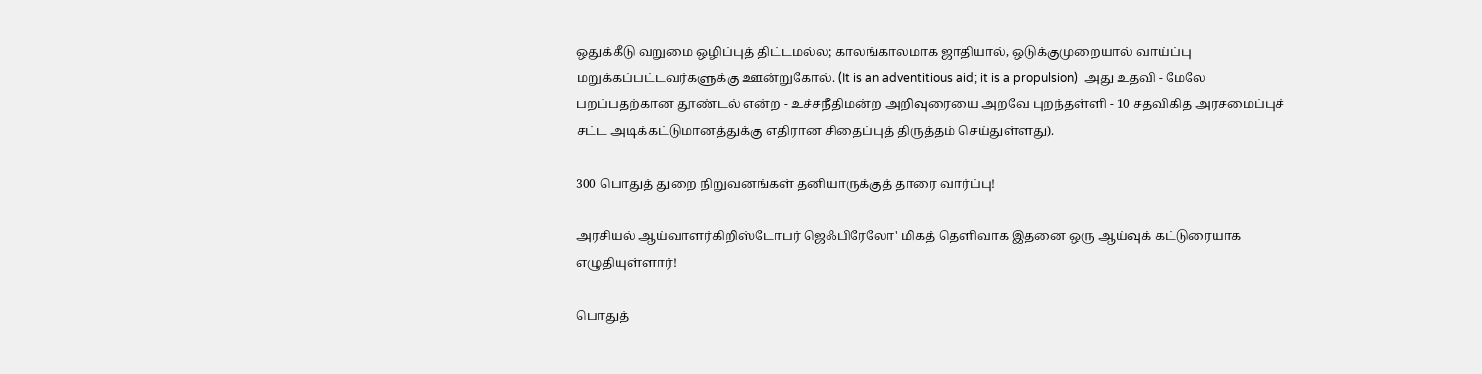ஒதுக்கீடு வறுமை ஒழிப்புத் திட்டமல்ல; காலங்காலமாக ஜாதியால், ஒடுக்குமுறையால் வாய்ப்பு மறுக்கப்பட்டவர்களுக்கு ஊன்றுகோல். (It is an adventitious aid; it is a propulsion)  அது உதவி - மேலே பறப்பதற்கான தூண்டல் என்ற - உச்சநீதிமன்ற அறிவுரையை அறவே புறந்தள்ளி - 10 சதவிகித அரசமைப்புச் சட்ட அடிக்கட்டுமானத்துக்கு எதிரான சிதைப்புத் திருத்தம் செய்துள்ளது).

300 பொதுத் துறை நிறுவனங்கள் தனியாருக்குத் தாரை வார்ப்பு!

அரசியல் ஆய்வாளர்கிறிஸ்டோபர் ஜெஃபிரேலோ' மிகத் தெளிவாக இதனை ஒரு ஆய்வுக் கட்டுரையாக எழுதியுள்ளார்!

பொதுத்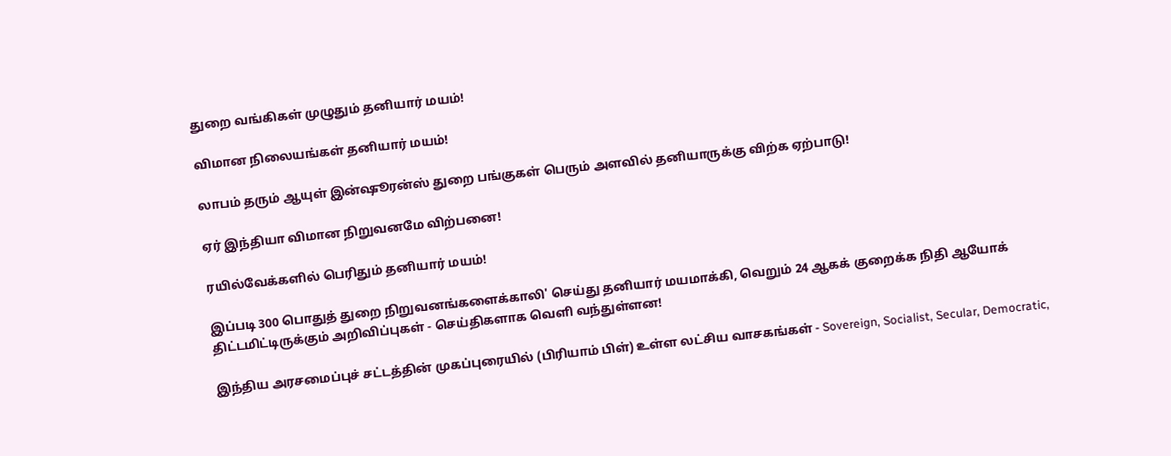துறை வங்கிகள் முழுதும் தனியார் மயம்!

விமான நிலையங்கள் தனியார் மயம்!

லாபம் தரும் ஆயுள் இன்ஷூரன்ஸ் துறை பங்குகள் பெரும் அளவில் தனியாருக்கு விற்க ஏற்பாடு!

ஏர் இந்தியா விமான நிறுவனமே விற்பனை!

ரயில்வேக்களில் பெரிதும் தனியார் மயம்!

இப்படி 300 பொதுத் துறை நிறுவனங்களைக்காலி' செய்து தனியார் மயமாக்கி, வெறும் 24 ஆகக் குறைக்க நிதி ஆயோக் திட்டமிட்டிருக்கும் அறிவிப்புகள் - செய்திகளாக வெளி வந்துள்ளன!

இந்திய அரசமைப்புச் சட்டத்தின் முகப்புரையில் (பிரியாம் பிள்) உள்ள லட்சிய வாசகங்கள் - Sovereign, Socialist, Secular, Democratic,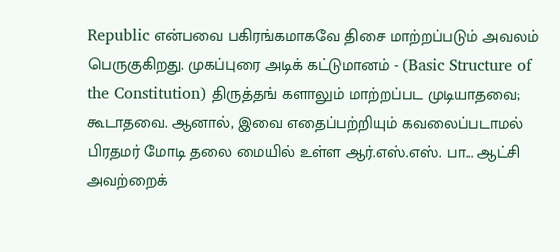Republic என்பவை பகிரங்கமாகவே திசை மாற்றப்படும் அவலம் பெருகுகிறது. முகப்புரை அடிக் கட்டுமானம் - (Basic Structure of the Constitution) திருத்தங் களாலும் மாற்றப்பட முடியாதவை; கூடாதவை. ஆனால், இவை எதைப்பற்றியும் கவலைப்படாமல் பிரதமர் மோடி தலை மையில் உள்ள ஆர்.எஸ்.எஸ். பா... ஆட்சி அவற்றைக்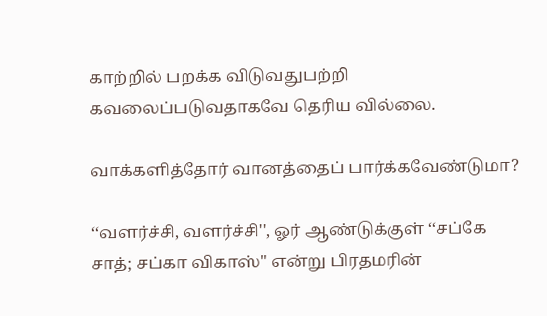காற்றில் பறக்க விடுவதுபற்றி கவலைப்படுவதாகவே தெரிய வில்லை.

வாக்களித்தோர் வானத்தைப் பார்க்கவேண்டுமா?

‘‘வளர்ச்சி, வளர்ச்சி'', ஓர் ஆண்டுக்குள் ‘‘சப்கே சாத்; சப்கா விகாஸ்'' என்று பிரதமரின்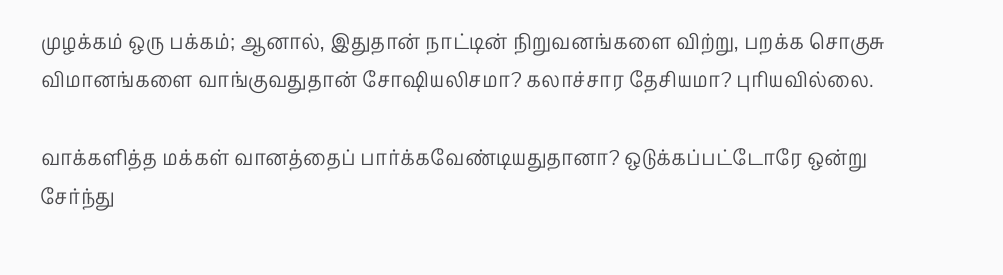முழக்கம் ஒரு பக்கம்; ஆனால், இதுதான் நாட்டின் நிறுவனங்களை விற்று, பறக்க சொகுசு விமானங்களை வாங்குவதுதான் சோஷியலிசமா? கலாச்சார தேசியமா? புரியவில்லை.

வாக்களித்த மக்கள் வானத்தைப் பார்க்கவேண்டியதுதானா? ஒடுக்கப்பட்டோரே ஒன்று சேர்ந்து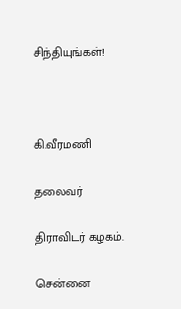சிந்தியுங்கள்!



கி.வீரமணி

தலைவர்

திராவிடர் கழகம்.

சென்னை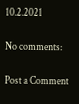10.2.2021

No comments:

Post a Comment